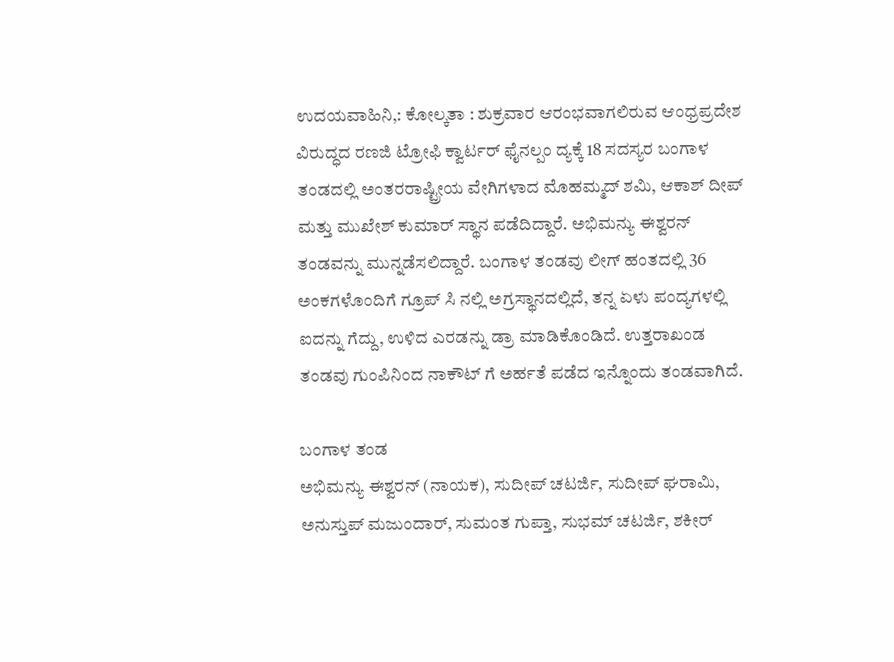ಉದಯವಾಹಿನಿ,: ಕೋಲ್ಕತಾ : ಶುಕ್ರವಾರ ಆರಂಭವಾಗಲಿರುವ ಆಂಧ್ರಪ್ರದೇಶ ವಿರುದ್ಧದ ರಣಜಿ ಟ್ರೋಫಿ ಕ್ವಾರ್ಟರ್ ಫೈನಲ್ಪಂ ದ್ಯಕ್ಕೆ 18 ಸದಸ್ಯರ ಬಂಗಾಳ ತಂಡದಲ್ಲಿ ಅಂತರರಾಷ್ಟ್ರೀಯ ವೇಗಿಗಳಾದ ಮೊಹಮ್ಮದ್ ಶಮಿ, ಆಕಾಶ್ ದೀಪ್ ಮತ್ತು ಮುಖೇಶ್ ಕುಮಾರ್ ಸ್ಥಾನ ಪಡೆದಿದ್ದಾರೆ. ಅಭಿಮನ್ಯು ಈಶ್ವರನ್ ತಂಡವನ್ನು ಮುನ್ನಡೆಸಲಿದ್ದಾರೆ. ಬಂಗಾಳ ತಂಡವು ಲೀಗ್ ಹಂತದಲ್ಲಿ 36 ಅಂಕಗಳೊಂದಿಗೆ ಗ್ರೂಪ್ ಸಿ ನಲ್ಲಿ ಅಗ್ರಸ್ಥಾನದಲ್ಲಿದೆ, ತನ್ನ ಏಳು ಪಂದ್ಯಗಳಲ್ಲಿ ಐದನ್ನು ಗೆದ್ದು, ಉಳಿದ ಎರಡನ್ನು ಡ್ರಾ ಮಾಡಿಕೊಂಡಿದೆ. ಉತ್ತರಾಖಂಡ ತಂಡವು ಗುಂಪಿನಿಂದ ನಾಕೌಟ್ ಗೆ ಅರ್ಹತೆ ಪಡೆದ ಇನ್ನೊಂದು ತಂಡವಾಗಿದೆ.

ಬಂಗಾಳ ತಂಡ
ಅಭಿಮನ್ಯು ಈಶ್ವರನ್ (ನಾಯಕ), ಸುದೀಪ್ ಚಟರ್ಜಿ, ಸುದೀಪ್ ಘರಾಮಿ, ಅನುಸ್ತುಪ್ ಮಜುಂದಾರ್, ಸುಮಂತ ಗುಪ್ತಾ, ಸುಭಮ್ ಚಟರ್ಜಿ, ಶಕೀರ್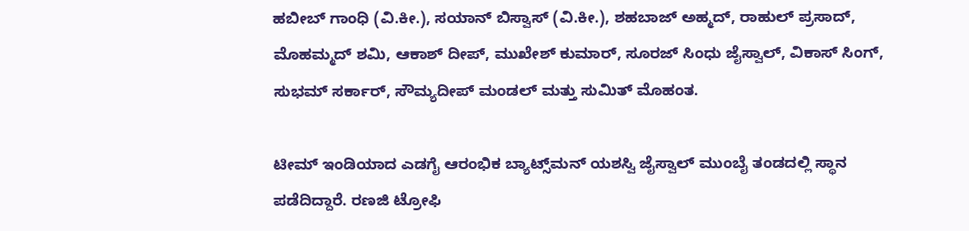ಹಬೀಬ್ ಗಾಂಧಿ (ವಿ.ಕೀ.), ಸಯಾನ್ ಬಿಸ್ವಾಸ್ (ವಿ.ಕೀ.), ಶಹಬಾಜ್ ಅಹ್ಮದ್, ರಾಹುಲ್ ಪ್ರಸಾದ್, ಮೊಹಮ್ಮದ್ ಶಮಿ, ಆಕಾಶ್ ದೀಪ್, ಮುಖೇಶ್ ಕುಮಾರ್, ಸೂರಜ್ ಸಿಂಧು ಜೈಸ್ವಾಲ್, ವಿಕಾಸ್ ಸಿಂಗ್, ಸುಭಮ್ ಸರ್ಕಾರ್, ಸೌಮ್ಯದೀಪ್ ಮಂಡಲ್ ಮತ್ತು ಸುಮಿತ್ ಮೊಹಂತ.

ಟೀಮ್ ಇಂಡಿಯಾದ ಎಡಗೈ ಆರಂಭಿಕ ಬ್ಯಾಟ್ಸ್‌ಮನ್ ಯಶಸ್ವಿ ಜೈಸ್ವಾಲ್ ಮುಂಬೈ ತಂಡದಲ್ಲಿ ಸ್ಥಾನ ಪಡೆದಿದ್ದಾರೆ. ರಣಜಿ ಟ್ರೋಫಿ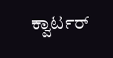ಕ್ವಾರ್ಟರ್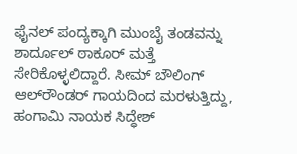ಫೈನಲ್ ಪಂದ್ಯಕ್ಕಾಗಿ ಮುಂಬೈ ತಂಡವನ್ನು ಶಾರ್ದೂಲ್ ಠಾಕೂರ್ ಮತ್ತೆ ಸೇರಿಕೊಳ್ಳಲಿದ್ದಾರೆ. ಸೀಮ್ ಬೌಲಿಂಗ್ ಆಲ್‌ರೌಂಡರ್ ಗಾಯದಿಂದ ಮರಳುತ್ತಿದ್ದು, ಹಂಗಾಮಿ ನಾಯಕ ಸಿದ್ಧೇಶ್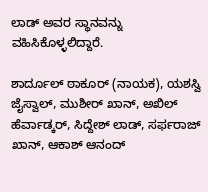ಲಾಡ್ ಅವರ ಸ್ಥಾನವನ್ನು ವಹಿಸಿಕೊಳ್ಳಲಿದ್ದಾರೆ.

ಶಾರ್ದೂಲ್ ಠಾಕೂರ್ (ನಾಯಕ), ಯಶಸ್ವಿ ಜೈಸ್ವಾಲ್, ಮುಶೀರ್ ಖಾನ್, ಅಖಿಲ್ ಹೆರ್ವಾಡ್ಕರ್, ಸಿದ್ದೇಶ್ ಲಾಡ್, ಸರ್ಫರಾಜ್ ಖಾನ್, ಆಕಾಶ್ ಆನಂದ್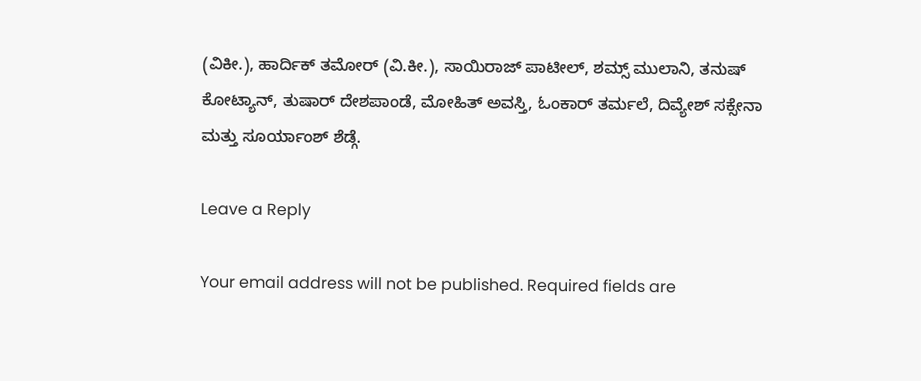(ವಿಕೀ.), ಹಾರ್ದಿಕ್ ತಮೋರ್ (ವಿ.ಕೀ.), ಸಾಯಿರಾಜ್ ಪಾಟೀಲ್, ಶಮ್ಸ್ ಮುಲಾನಿ, ತನುಷ್ ಕೋಟ್ಯಾನ್, ತುಷಾರ್ ದೇಶಪಾಂಡೆ, ಮೋಹಿತ್ ಅವಸ್ತಿ, ಓಂಕಾರ್ ತರ್ಮಲೆ, ದಿವ್ಯೇಶ್ ಸಕ್ಸೇನಾ ಮತ್ತು ಸೂರ್ಯಾಂಶ್ ಶೆಡ್ಗೆ.

Leave a Reply

Your email address will not be published. Required fields are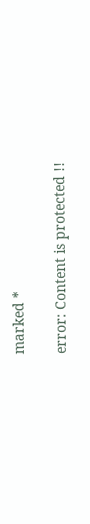marked *

error: Content is protected !!